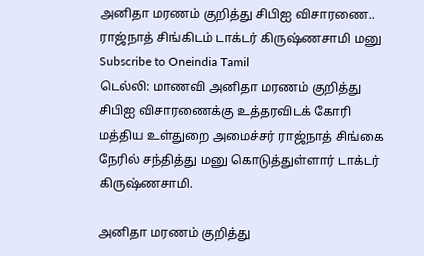அனிதா மரணம் குறித்து சிபிஐ விசாரணை.. ராஜ்நாத் சிங்கிடம் டாக்டர் கிருஷ்ணசாமி மனு
Subscribe to Oneindia Tamil
டெல்லி: மாணவி அனிதா மரணம் குறித்து சிபிஐ விசாரணைக்கு உத்தரவிடக் கோரி மத்திய உள்துறை அமைச்சர் ராஜ்நாத் சிங்கை நேரில் சந்தித்து மனு கொடுத்துள்ளார் டாக்டர் கிருஷ்ணசாமி.

அனிதா மரணம் குறித்து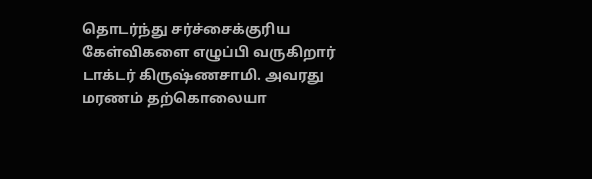தொடர்ந்து சர்ச்சைக்குரிய கேள்விகளை எழுப்பி வருகிறார் டாக்டர் கிருஷ்ணசாமி. அவரது மரணம் தற்கொலையா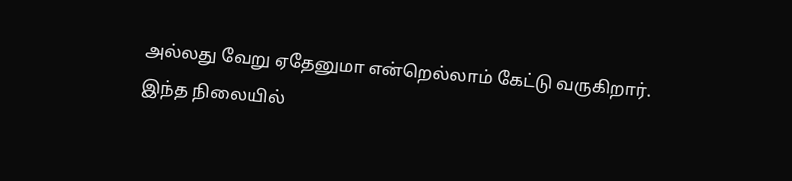அல்லது வேறு ஏதேனுமா என்றெல்லாம் கேட்டு வருகிறார்.
இந்த நிலையில்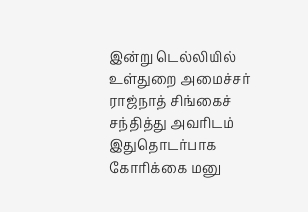இன்று டெல்லியில் உள்துறை அமைச்சர் ராஜ்நாத் சிங்கைச் சந்தித்து அவரிடம் இதுதொடர்பாக கோரிக்கை மனு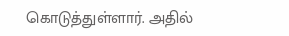கொடுத்துள்ளார். அதில்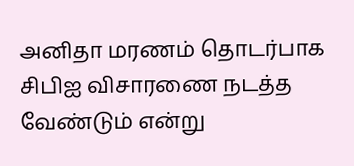அனிதா மரணம் தொடர்பாக சிபிஐ விசாரணை நடத்த வேண்டும் என்று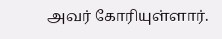அவர் கோரியுள்ளார்.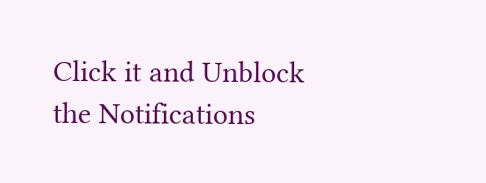Click it and Unblock the Notifications